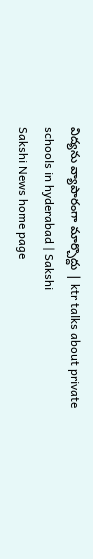విద్యను వ్యాపారంగా మార్చొద్దు | ktr talks about private schools in hyderabad | Sakshi
Sakshi News home page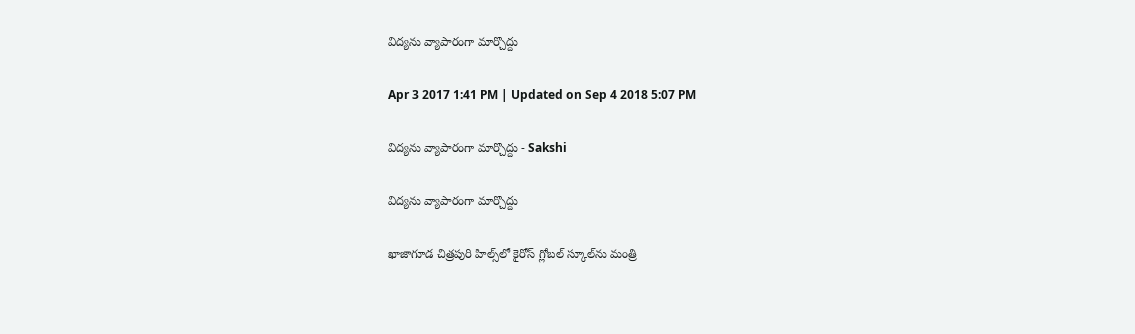విద్యను వ్యాపారంగా మార్చొద్దు

Apr 3 2017 1:41 PM | Updated on Sep 4 2018 5:07 PM

విద్యను వ్యాపారంగా మార్చొద్దు - Sakshi

విద్యను వ్యాపారంగా మార్చొద్దు

ఖాజాగూడ చిత్రపురి హిల్స్‌లో కైరోస్ గ్లోబల్ స్కూల్‌ను మంత్రి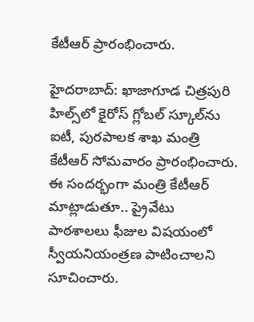కేటీఆర్ ప్రారంభించారు.

హైదరాబాద్: ఖాజాగూడ చిత్రపురి హిల్స్‌లో కైరోస్ గ్లోబల్ స్కూల్‌ను ఐటీ, పురపాలక శాఖ మంత్రి కేటీఆర్ సోమవారం ప్రారంభించారు. ఈ సందర్భంగా మంత్రి కేటీఆర్ మాట్లాడుతూ.. ప్రైవేటు పాఠశాలలు ఫీజుల విషయంలో స్వీయనియంత్రణ పాటించాలని సూచించారు.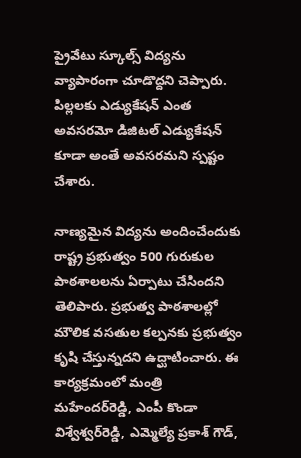ప్రైవేటు స్కూల్స్ విద్యను వ్యాపారంగా చూడొద్దని చెప్పారు. పిల్లలకు ఎడ్యుకేషన్ ఎంత అవసరమో డిజిటల్ ఎడ్యుకేషన్ కూడా అంతే అవసరమని స్పష్టం చేశారు.

నాణ్యమైన విద్యను అందించేందుకు రాష్ట్ర ప్రభుత్వం 500 గురుకుల పాఠశాలలను ఏర్పాటు చేసిందని తెలిపారు. ప్రభుత్వ పాఠశాలల్లో మౌలిక వసతుల కల్పనకు ప్రభుత్వం కృషి చేస్తున్నదని ఉద్ఘాటించారు. ఈ కార్యక్రమంలో మంత్రి మహేందర్‌రెడ్డి, ఎంపీ కొండా విశ్వేశ్వర్‌రెడ్డి, ఎమ్మెల్యే ప్రకాశ్ గౌడ్,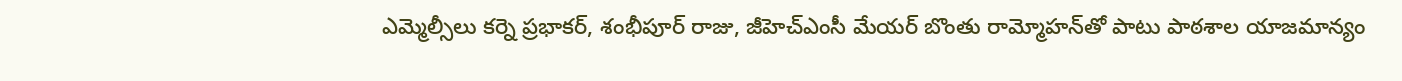ఎమ్మెల్సీలు కర్నె ప్రభాకర్, శంభీపూర్ రాజు, జీహెచ్‌ఎంసీ మేయర్ బొంతు రామ్మోహన్‌తో పాటు పాఠశాల యాజమాన్యం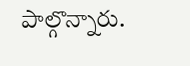పాల్గొన్నారు.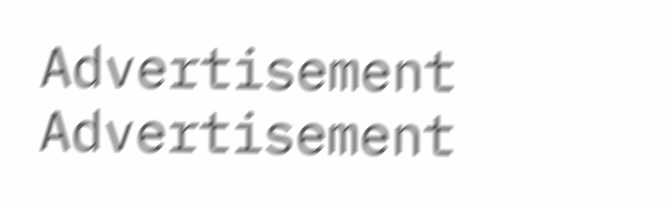Advertisement
Advertisement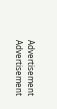Advertisement
Advertisement